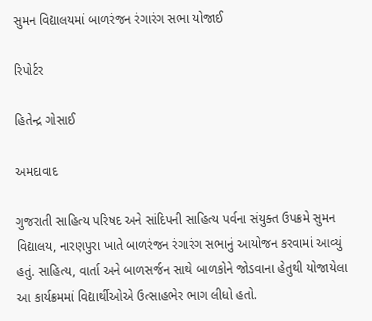સુમન વિદ્યાલયમાં બાળરંજન રંગારંગ સભા યોજાઈ

રિપોર્ટર

હિતેન્દ્ર ગોસાઈ

અમદાવાદ

ગુજરાતી સાહિત્ય પરિષદ અને સાંદિપની સાહિત્ય પર્વના સંયુક્ત ઉપક્રમે સુમન વિદ્યાલય, નારણપુરા ખાતે બાળરંજન રંગારંગ સભાનું આયોજન કરવામાં આવ્યું હતું. સાહિત્ય, વાર્તા અને બાળસર્જન સાથે બાળકોને જોડવાના હેતુથી યોજાયેલા આ કાર્યક્રમમાં વિદ્યાર્થીઓએ ઉત્સાહભેર ભાગ લીધો હતો.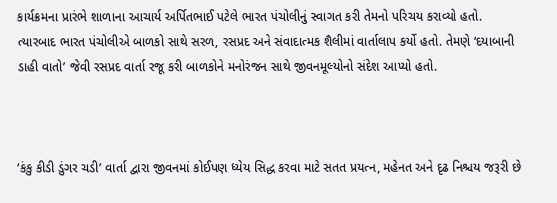કાર્યક્રમના પ્રારંભે શાળાના આચાર્ય અર્પિતભાઈ પટેલે ભારત પંચોલીનું સ્વાગત કરી તેમનો પરિચય કરાવ્યો હતો. ત્યારબાદ ભારત પંચોલીએ બાળકો સાથે સરળ, રસપ્રદ અને સંવાદાત્મક શૈલીમાં વાર્તાલાપ કર્યો હતો. તેમણે ‘દયાબાની ડાહી વાતો’ જેવી રસપ્રદ વાર્તા રજૂ કરી બાળકોને મનોરંજન સાથે જીવનમૂલ્યોનો સંદેશ આપ્યો હતો.



‘કંકુ કીડી ડુંગર ચડી’ વાર્તા દ્વારા જીવનમાં કોઈપણ ધ્યેય સિદ્ધ કરવા માટે સતત પ્રયત્ન, મહેનત અને દૃઢ નિશ્ચય જરૂરી છે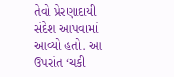તેવો પ્રેરણાદાયી સંદેશ આપવામાં આવ્યો હતો. આ ઉપરાંત ‘ચકી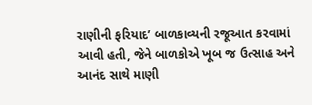રાણીની ફરિયાદ’ બાળકાવ્યની રજૂઆત કરવામાં આવી હતી, જેને બાળકોએ ખૂબ જ ઉત્સાહ અને આનંદ સાથે માણી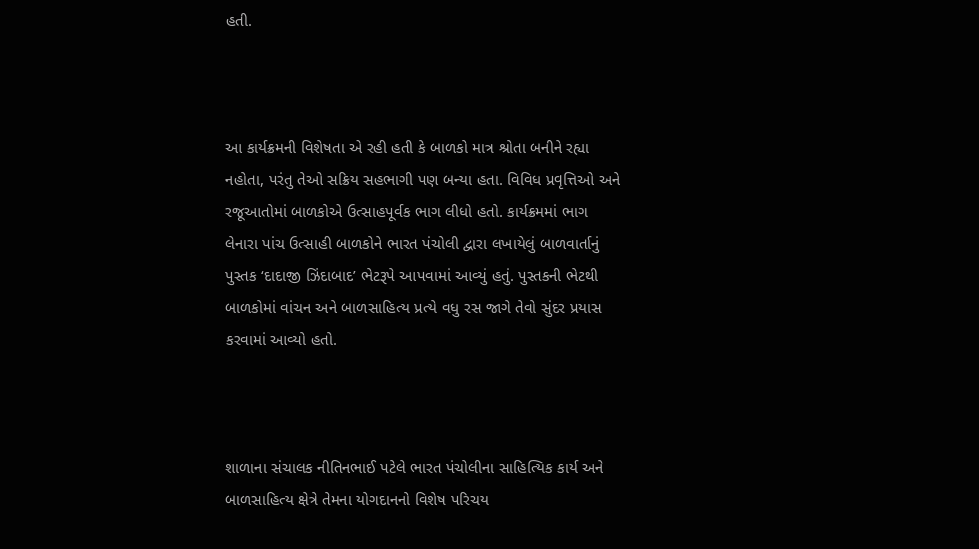હતી.



આ કાર્યક્રમની વિશેષતા એ રહી હતી કે બાળકો માત્ર શ્રોતા બનીને રહ્યા નહોતા, પરંતુ તેઓ સક્રિય સહભાગી પણ બન્યા હતા. વિવિધ પ્રવૃત્તિઓ અને રજૂઆતોમાં બાળકોએ ઉત્સાહપૂર્વક ભાગ લીધો હતો. કાર્યક્રમમાં ભાગ લેનારા પાંચ ઉત્સાહી બાળકોને ભારત પંચોલી દ્વારા લખાયેલું બાળવાર્તાનું પુસ્તક ‘દાદાજી ઝિંદાબાદ’ ભેટરૂપે આપવામાં આવ્યું હતું. પુસ્તકની ભેટથી બાળકોમાં વાંચન અને બાળસાહિત્ય પ્રત્યે વધુ રસ જાગે તેવો સુંદર પ્રયાસ કરવામાં આવ્યો હતો.



શાળાના સંચાલક નીતિનભાઈ પટેલે ભારત પંચોલીના સાહિત્યિક કાર્ય અને બાળસાહિત્ય ક્ષેત્રે તેમના યોગદાનનો વિશેષ પરિચય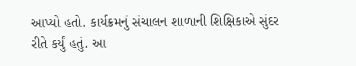આપ્યો હતો. કાર્યક્રમનું સંચાલન શાળાની શિક્ષિકાએ સુંદર રીતે કર્યું હતું. આ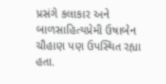પ્રસંગે કલાકાર અને બાળસાહિત્યપ્રેમી ઉષાબેન ચૌહાણ પણ ઉપસ્થિત રહ્યા હતા.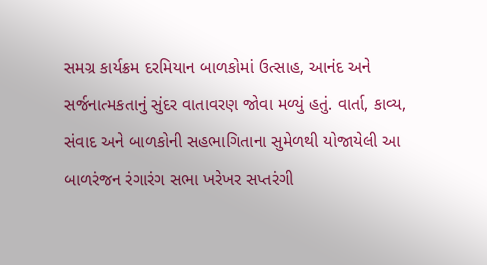સમગ્ર કાર્યક્રમ દરમિયાન બાળકોમાં ઉત્સાહ, આનંદ અને સર્જનાત્મકતાનું સુંદર વાતાવરણ જોવા મળ્યું હતું. વાર્તા, કાવ્ય, સંવાદ અને બાળકોની સહભાગિતાના સુમેળથી યોજાયેલી આ બાળરંજન રંગારંગ સભા ખરેખર સપ્તરંગી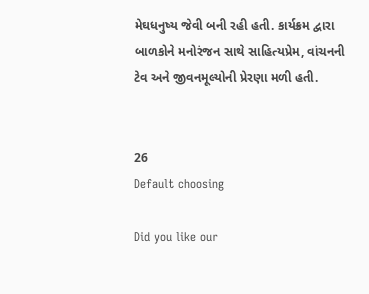મેઘધનુષ્ય જેવી બની રહી હતી. કાર્યક્રમ દ્વારા બાળકોને મનોરંજન સાથે સાહિત્યપ્રેમ, વાંચનની ટેવ અને જીવનમૂલ્યોની પ્રેરણા મળી હતી.


26
Default choosing

Did you like our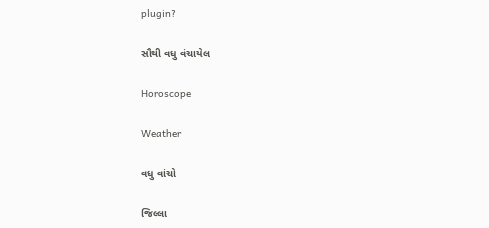plugin?

સૌથી વધુ વંચાયેલ

Horoscope

Weather

વધુ વાંચો

જિલ્લા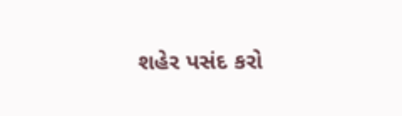શહેર પસંદ કરો